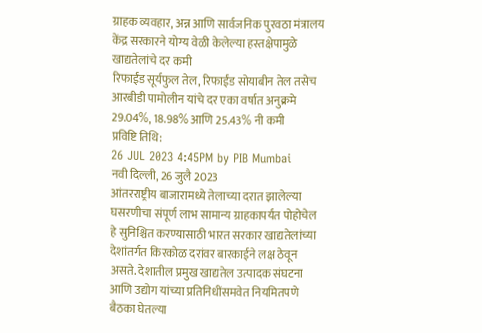ग्राहक व्यवहार, अन्न आणि सार्वजनिक पुरवठा मंत्रालय
केंद्र सरकारने योग्य वेळी केलेल्या हस्तक्षेपामुळे खाद्यतेलांचे दर कमी
रिफाईंड सूर्यफुल तेल, रिफाईंड सोयाबीन तेल तसेच आरबीडी पामोलीन यांचे दर एका वर्षात अनुक्रमे 29.04%, 18.98% आणि 25.43% नी कमी
प्रविष्टि तिथि:
26 JUL 2023 4:45PM by PIB Mumbai
नवी दिल्ली, 26 जुलै 2023
आंतरराष्ट्रीय बाजारामध्ये तेलाच्या दरात झालेल्या घसरणीचा संपूर्ण लाभ सामान्य ग्राहकापर्यंत पोहोचेल हे सुनिश्चित करण्यासाठी भारत सरकार खाद्यतेलांच्या देशांतर्गत किरकोळ दरांवर बारकाईने लक्ष ठेवून असते. देशातील प्रमुख खाद्यतेल उत्पादक संघटना आणि उद्योग यांच्या प्रतिनिधींसमवेत नियमितपणे बैठका घेतल्या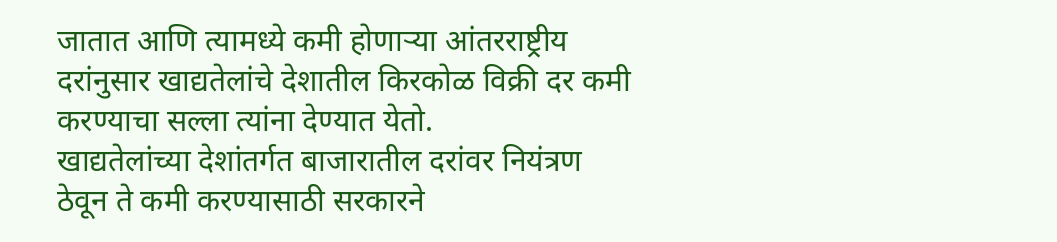जातात आणि त्यामध्ये कमी होणाऱ्या आंतरराष्ट्रीय दरांनुसार खाद्यतेलांचे देशातील किरकोळ विक्री दर कमी करण्याचा सल्ला त्यांना देण्यात येतो.
खाद्यतेलांच्या देशांतर्गत बाजारातील दरांवर नियंत्रण ठेवून ते कमी करण्यासाठी सरकारने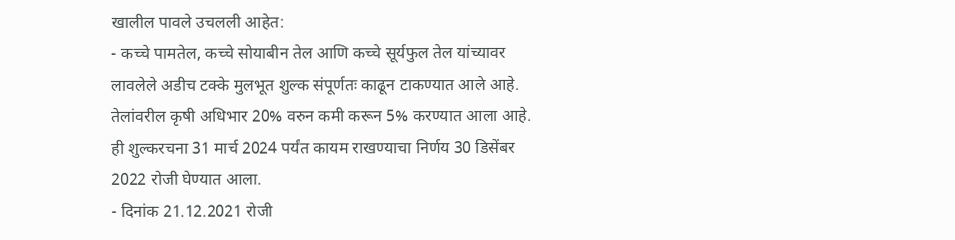खालील पावले उचलली आहेत:
- कच्चे पामतेल, कच्चे सोयाबीन तेल आणि कच्चे सूर्यफुल तेल यांच्यावर लावलेले अडीच टक्के मुलभूत शुल्क संपूर्णतः काढून टाकण्यात आले आहे. तेलांवरील कृषी अधिभार 20% वरुन कमी करून 5% करण्यात आला आहे. ही शुल्करचना 31 मार्च 2024 पर्यंत कायम राखण्याचा निर्णय 30 डिसेंबर 2022 रोजी घेण्यात आला.
- दिनांक 21.12.2021 रोजी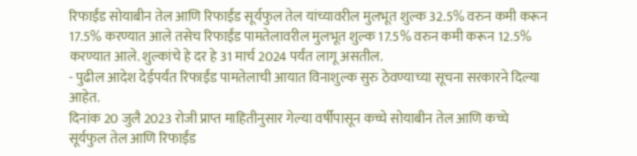रिफाईंड सोयाबीन तेल आणि रिफाईंड सूर्यफुल तेल यांच्यावरील मुलभूत शुल्क 32.5% वरुन कमी करून 17.5% करण्यात आले तसेच रिफाईंड पामतेलावरील मुलभूत शुल्क 17.5% वरुन कमी करून 12.5% करण्यात आले. शुल्कांचे हे दर हे 31 मार्च 2024 पर्यंत लागू असतील.
- पुढील आदेश देईपर्यंत रिफाईंड पामतेलाची आयात विनाशुल्क सुरु ठेवण्याच्या सूचना सरकारने दिल्या आहेत.
दिनांक 20 जुलै 2023 रोजी प्राप्त माहितीनुसार गेल्या वर्षीपासून कच्चे सोयाबीन तेल आणि कच्चे सूर्यफुल तेल आणि रिफाईंड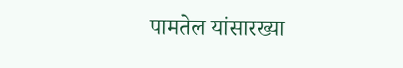पामतेल यांसारख्या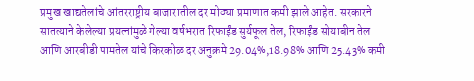प्रमुख खाद्यतेलांचे आंतरराष्ट्रीय बाजारातील दर मोठ्या प्रमाणात कमी झाले आहेत. सरकारने सातत्याने केलेल्या प्रयत्नांमुळे गेल्या वर्षभरात रिफाईंड सुर्यफूल तेल, रिफाईंड सोयाबीन तेल आणि आरबीडी पामतेल यांचे किरकोळ दर अनुक्रमे 29.04%,18.98% आणि 25.43% कमी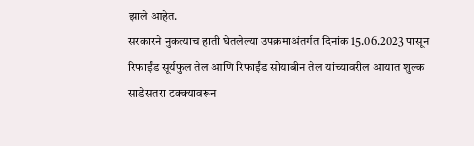झाले आहेत.
सरकारने नुकत्याच हाती घेतलेल्या उपक्रमाअंतर्गत दिनांक 15.06.2023 पासून रिफाईंड सूर्यफुल तेल आणि रिफाईंड सोयाबीन तेल यांच्यावरील आयात शुल्क साडेसतरा टक्क्यावरून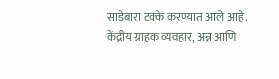साडेबारा टक्के करण्यात आले आहे.
केंद्रीय ग्राहक व्यवहार, अन्न आणि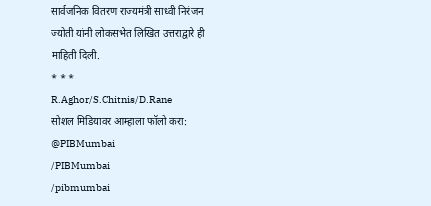सार्वजनिक वितरण राज्यमंत्री साध्वी निरंजन ज्योती यांनी लोकसभेत लिखित उत्तराद्वारे ही माहिती दिली.
* * *
R.Aghor/S.Chitnis/D.Rane
सोशल मिडियावर आम्हाला फॉलो करा:
@PIBMumbai
/PIBMumbai
/pibmumbai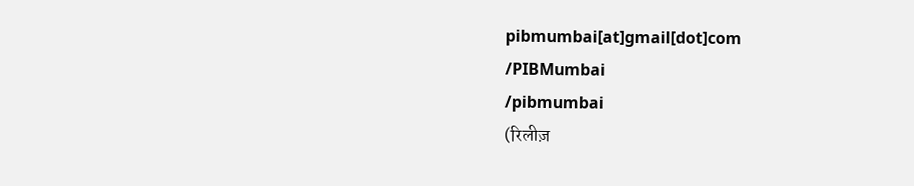pibmumbai[at]gmail[dot]com
/PIBMumbai
/pibmumbai
(रिलीज़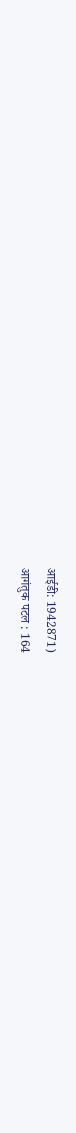आईडी: 1942871)
आगंतुक पटल : 164